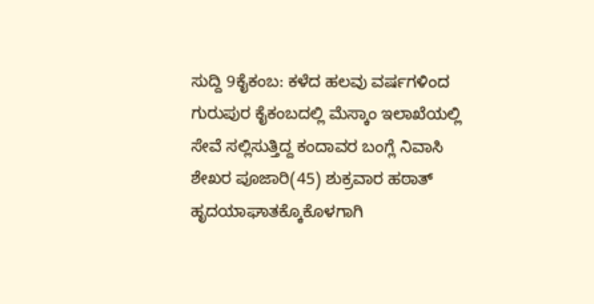ಸುದ್ದಿ 9ಕೈಕಂಬ: ಕಳೆದ ಹಲವು ವರ್ಷಗಳಿಂದ ಗುರುಪುರ ಕೈಕಂಬದಲ್ಲಿ ಮೆಸ್ಕಾಂ ಇಲಾಖೆಯಲ್ಲಿ ಸೇವೆ ಸಲ್ಲಿಸುತ್ತಿದ್ದ ಕಂದಾವರ ಬಂಗ್ಲೆ ನಿವಾಸಿ ಶೇಖರ ಪೂಜಾರಿ(45) ಶುಕ್ರವಾರ ಹಠಾತ್ ಹೃದಯಾಘಾತಕ್ಕೊಕೊಳಗಾಗಿ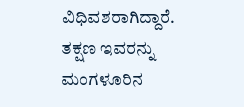ವಿಧಿವಶರಾಗಿದ್ದಾರೆ. ತಕ್ಷಣ ಇವರನ್ನು ಮಂಗಳೂರಿನ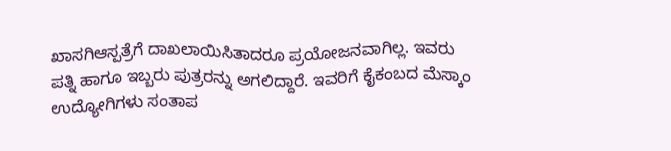ಖಾಸಗಿಆಸ್ಪತ್ರೆಗೆ ದಾಖಲಾಯಿಸಿತಾದರೂ ಪ್ರಯೋಜನವಾಗಿಲ್ಲ. ಇವರು ಪತ್ನಿ ಹಾಗೂ ಇಬ್ಬರು ಪುತ್ರರನ್ನು ಅಗಲಿದ್ದಾರೆ. ಇವರಿಗೆ ಕೈಕಂಬದ ಮೆಸ್ಕಾಂ ಉದ್ಯೋಗಿಗಳು ಸಂತಾಪ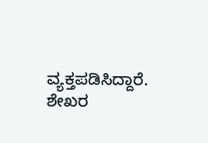ವ್ಯಕ್ತಪಡಿಸಿದ್ದಾರೆ.
ಶೇಖರ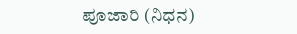ಪೂಜಾರಿ (ನಿಧನ)